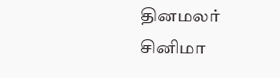தினமலர்
சினிமா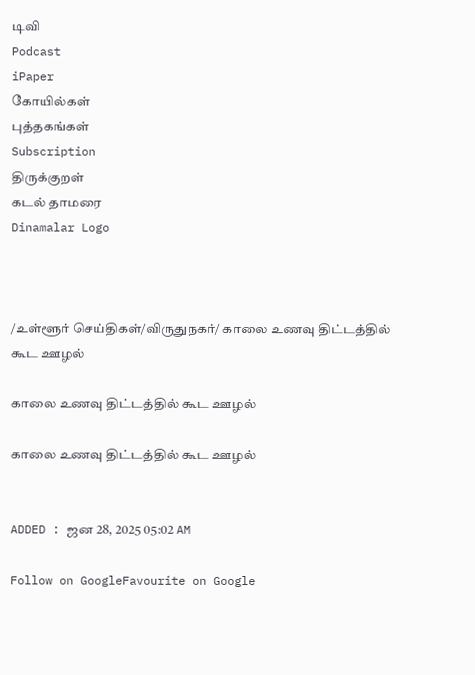டிவி
Podcast
iPaper
கோயில்கள்
புத்தகங்கள்
Subscription
திருக்குறள்
கடல் தாமரை
Dinamalar Logo



/உள்ளூர் செய்திகள்/விருதுநகர்/ காலை உணவு திட்டத்தில் கூட ஊழல்

காலை உணவு திட்டத்தில் கூட ஊழல்

காலை உணவு திட்டத்தில் கூட ஊழல்


ADDED : ஜன 28, 2025 05:02 AM

Follow on GoogleFavourite on Google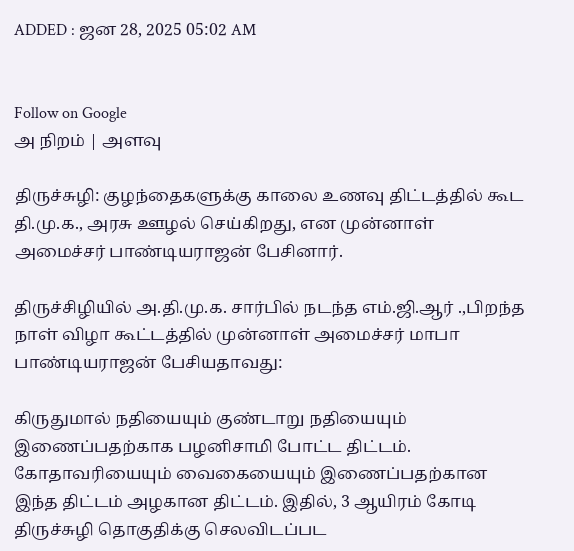ADDED : ஜன 28, 2025 05:02 AM


Follow on Google
அ நிறம் | அளவு

திருச்சுழி: குழந்தைகளுக்கு காலை உணவு திட்டத்தில் கூட தி.மு.க., அரசு ஊழல் செய்கிறது, என முன்னாள் அமைச்சர் பாண்டியராஜன் பேசினார்.

திருச்சிழியில் அ.தி.மு.க. சார்பில் நடந்த எம்.ஜி.ஆர் .,பிறந்த நாள் விழா கூட்டத்தில் முன்னாள் அமைச்சர் மாபா பாண்டியராஜன் பேசியதாவது:

கிருதுமால் நதியையும் குண்டாறு நதியையும் இணைப்பதற்காக பழனிசாமி போட்ட திட்டம். கோதாவரியையும் வைகையையும் இணைப்பதற்கான இந்த திட்டம் அழகான திட்டம். இதில், 3 ஆயிரம் கோடி திருச்சுழி தொகுதிக்கு செலவிடப்பட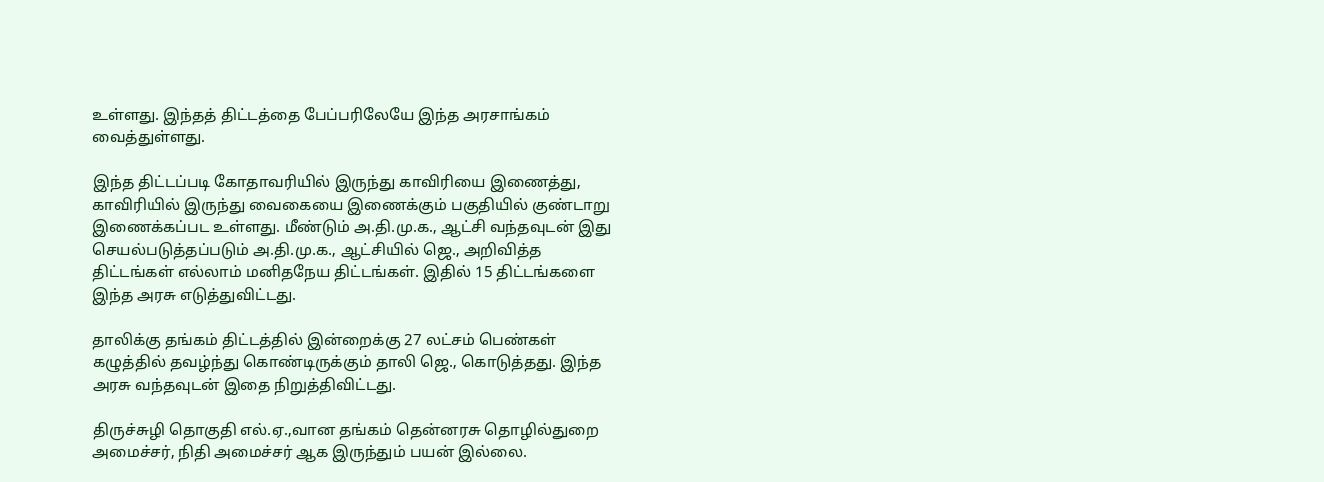உள்ளது. இந்தத் திட்டத்தை பேப்பரிலேயே இந்த அரசாங்கம் வைத்துள்ளது.

இந்த திட்டப்படி கோதாவரியில் இருந்து காவிரியை இணைத்து, காவிரியில் இருந்து வைகையை இணைக்கும் பகுதியில் குண்டாறு இணைக்கப்பட உள்ளது. மீண்டும் அ.தி.மு.க., ஆட்சி வந்தவுடன் இது செயல்படுத்தப்படும் அ.தி.மு.க., ஆட்சியில் ஜெ., அறிவித்த திட்டங்கள் எல்லாம் மனிதநேய திட்டங்கள். இதில் 15 திட்டங்களை இந்த அரசு எடுத்துவிட்டது.

தாலிக்கு தங்கம் திட்டத்தில் இன்றைக்கு 27 லட்சம் பெண்கள் கழுத்தில் தவழ்ந்து கொண்டிருக்கும் தாலி ஜெ., கொடுத்தது. இந்த அரசு வந்தவுடன் இதை நிறுத்திவிட்டது.

திருச்சுழி தொகுதி எல்.ஏ.,வான தங்கம் தென்னரசு தொழில்துறை அமைச்சர், நிதி அமைச்சர் ஆக இருந்தும் பயன் இல்லை.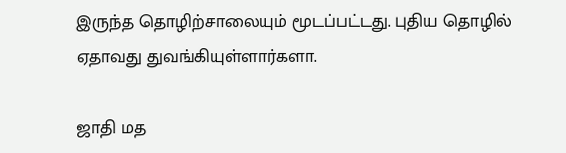இருந்த தொழிற்சாலையும் மூடப்பட்டது. புதிய தொழில் ஏதாவது துவங்கியுள்ளார்களா.

ஜாதி மத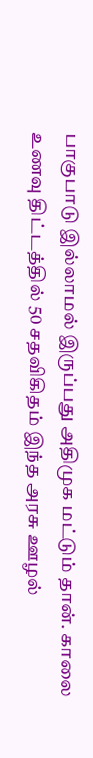பாகுபாடு இல்லாமல் இருப்பது அதிமுக மட்டும் தான். காலை உணவு திட்டத்தில் 50 சதவிகிதம் இந்த அரசு ஊழல்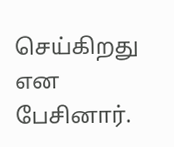செய்கிறது என பேசினார்.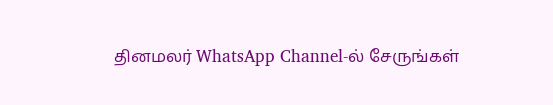தினமலர் WhatsApp Channel-ல் சேருங்கள்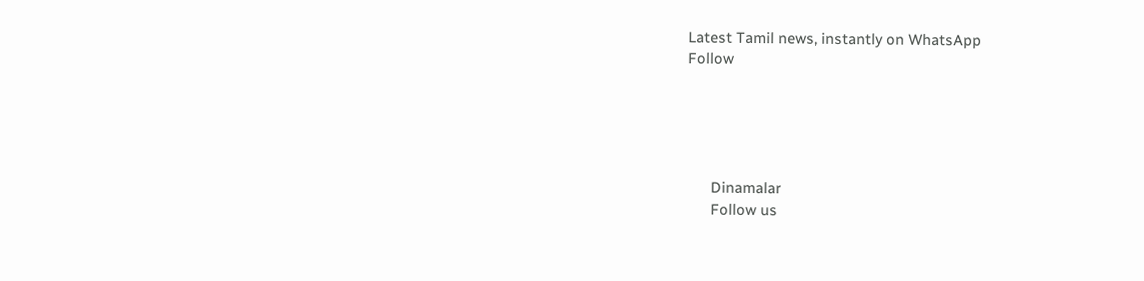Latest Tamil news, instantly on WhatsApp
Follow





      Dinamalar
      Follow us